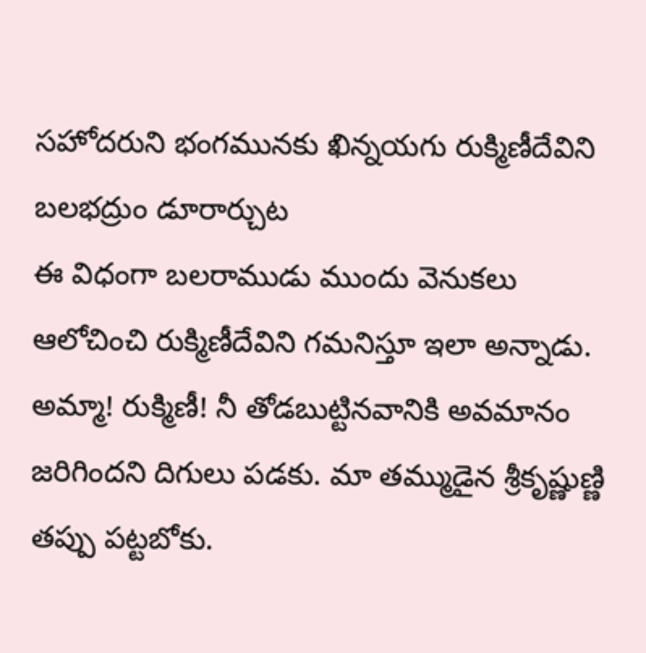సహోదరుని భంగమునకు ఖిన్నయగు రుక్మిణీదేవిని బలభద్రుం డూరార్చుట
ఈ విధంగా బలరాముడు ముందు వెనుకలు ఆలోచించి రుక్మిణీదేవిని గమనిస్తూ ఇలా అన్నాడు.
అమ్మా! రుక్మిణీ! నీ తోడబుట్టినవానికి అవమానం జరిగిందని దిగులు పడకు. మా తమ్ముడైన శ్రీకృష్ణుణ్ణి తప్పు పట్టబోకు.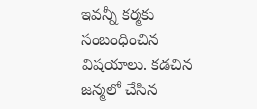ఇవన్నీ కర్మకు సంబంధించిన విషయాలు. కడచిన జన్మలో చేసిన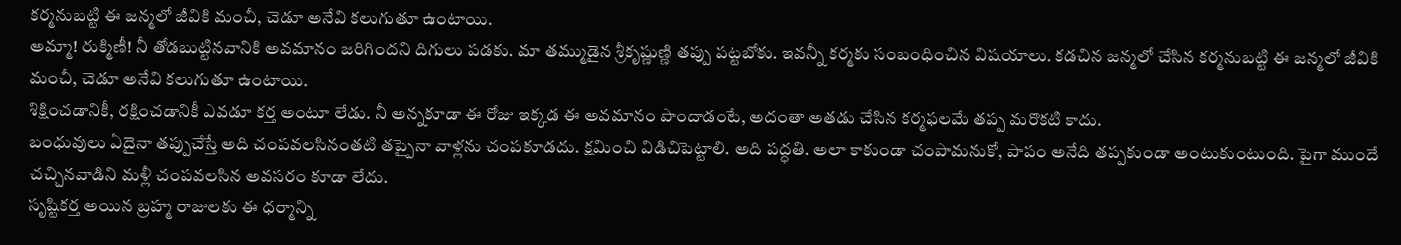కర్మనుబట్టి ఈ జన్మలో జీవికి మంచీ, చెడూ అనేవి కలుగుతూ ఉంటాయి.
అమ్మా! రుక్మిణీ! నీ తోడబుట్టినవానికి అవమానం జరిగిందని దిగులు పడకు. మా తమ్ముడైన శ్రీకృష్ణుణ్ణి తప్పు పట్టబోకు. ఇవన్నీ కర్మకు సంబంధించిన విషయాలు. కడచిన జన్మలో చేసిన కర్మనుబట్టి ఈ జన్మలో జీవికి మంచీ, చెడూ అనేవి కలుగుతూ ఉంటాయి.
శిక్షించడానికీ, రక్షించడానికీ ఎవడూ కర్త అంటూ లేడు. నీ అన్నకూడా ఈ రోజు ఇక్కడ ఈ అవమానం పొందాడంటే, అదంతా అతడు చేసిన కర్మఫలమే తప్ప మరొకటి కాదు.
బంధువులు ఏదైనా తప్పుచేస్తే అది చంపవలసినంతటి తప్పైనా వాళ్లను చంపకూడదు. క్షమించి విడిచిపెట్టాలి. అది పద్ధతి. అలా కాకుండా చంపామనుకో, పాపం అనేది తప్పకుండా అంటుకుంటుంది. పైగా ముందే చచ్చినవాడిని మళ్లీ చంపవలసిన అవసరం కూడా లేదు.
సృష్టికర్త అయిన బ్రహ్మ రాజులకు ఈ ధర్మాన్ని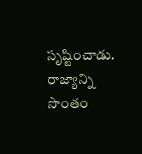సృష్టించాడు. రాజ్యాన్ని సొంతం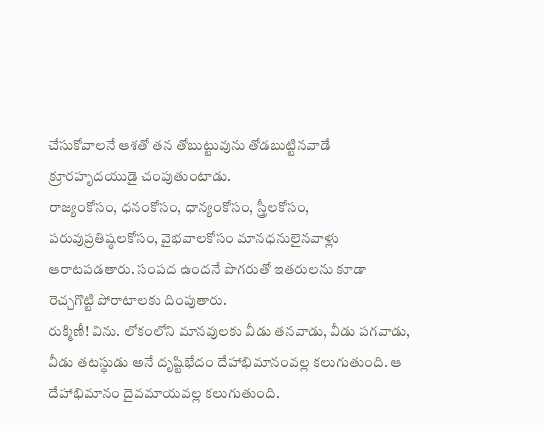చేసుకోవాలనే ఆశతో తన తోబుట్టువును తోడబుట్టినవాడే క్రూరహృదయుడై చంపుతుంటాడు.
రాజ్యంకోసం, ధనంకోసం, ధాన్యంకోసం, స్త్రీలకోసం, పరువుప్రతిష్ఠలకోసం, వైభవాలకోసం మానధనులైనవాళ్లు ఆరాటపడతారు. సంపద ఉందనే పొగరుతో ఇతరులను కూడా రెచ్చగొట్టి పోరాటాలకు దింపుతారు.
రుక్మిణీ! విను. లోకంలోని మానవులకు వీడు తనవాడు, వీడు పగవాడు, వీడు తటస్థుడు అనే దృష్టిభేదం దేహాభిమానంవల్ల కలుగుతుంది. ఆ దేహాభిమానం దైవమాయవల్ల కలుగుతుంది.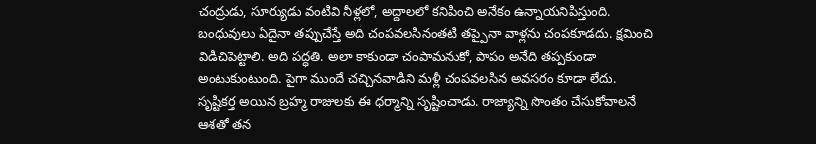చంద్రుడు, సూర్యుడు వంటివి నీళ్లలో, అద్దాలలో కనిపించి అనేకం ఉన్నాయనిపిస్తుంది.
బంధువులు ఏదైనా తప్పుచేస్తే అది చంపవలసినంతటి తప్పైనా వాళ్లను చంపకూడదు. క్షమించి విడిచిపెట్టాలి. అది పద్ధతి. అలా కాకుండా చంపామనుకో, పాపం అనేది తప్పకుండా అంటుకుంటుంది. పైగా ముందే చచ్చినవాడిని మళ్లీ చంపవలసిన అవసరం కూడా లేదు.
సృష్టికర్త అయిన బ్రహ్మ రాజులకు ఈ ధర్మాన్ని సృష్టించాడు. రాజ్యాన్ని సొంతం చేసుకోవాలనే ఆశతో తన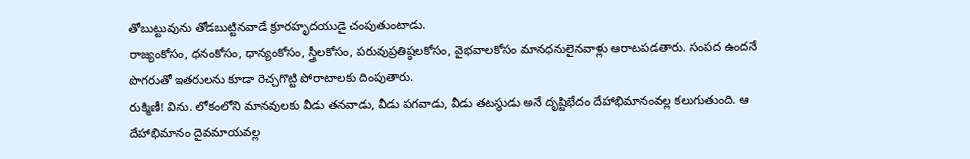తోబుట్టువును తోడబుట్టినవాడే క్రూరహృదయుడై చంపుతుంటాడు.
రాజ్యంకోసం, ధనంకోసం, ధాన్యంకోసం, స్త్రీలకోసం, పరువుప్రతిష్ఠలకోసం, వైభవాలకోసం మానధనులైనవాళ్లు ఆరాటపడతారు. సంపద ఉందనే పొగరుతో ఇతరులను కూడా రెచ్చగొట్టి పోరాటాలకు దింపుతారు.
రుక్మిణీ! విను. లోకంలోని మానవులకు వీడు తనవాడు, వీడు పగవాడు, వీడు తటస్థుడు అనే దృష్టిభేదం దేహాభిమానంవల్ల కలుగుతుంది. ఆ దేహాభిమానం దైవమాయవల్ల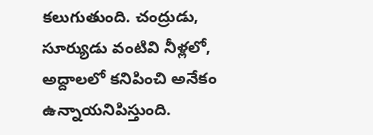కలుగుతుంది. చంద్రుడు, సూర్యుడు వంటివి నీళ్లలో, అద్దాలలో కనిపించి అనేకం ఉన్నాయనిపిస్తుంది.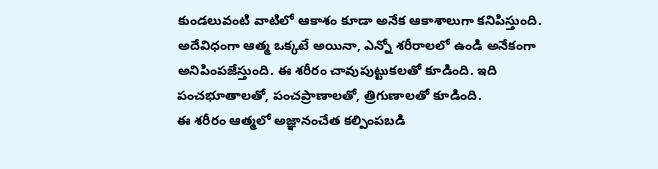కుండలువంటి వాటిలో ఆకాశం కూడా అనేక ఆకాశాలుగా కనిపిస్తుంది. అదేవిధంగా ఆత్మ ఒక్కటే అయినా, ఎన్నో శరీరాలలో ఉండి అనేకంగా అనిపింపజేస్తుంది. ఈ శరీరం చావుపుట్టుకలతో కూడింది. ఇది పంచభూతాలతో, పంచప్రాణాలతో, త్రిగుణాలతో కూడింది.
ఈ శరీరం ఆత్మలో అజ్ఞానంచేత కల్పింపబడి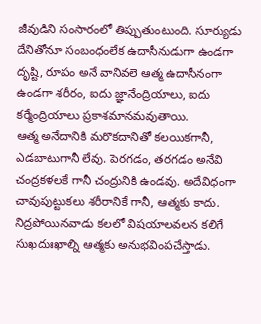జీవుడిని సంసారంలో తిప్పుతుంటుంది. సూర్యుడు దేనితోనూ సంబంధంలేక ఉదాసీనుడుగా ఉండగా దృష్టి, రూపం అనే వానివలె ఆత్మ ఉదాసీనంగా ఉండగా శరీరం, ఐదు జ్ఞానేంద్రియాలు, ఐదు కర్మేంద్రియాలు ప్రకాశమానమవుతాయి.
ఆత్మ అనేదానికి మరొకదానితో కలయికగానీ, ఎడబాటుగానీ లేవు. పెరగడం, తరగడం అనేవి చంద్రకళలకే గానీ చంద్రునికి ఉండవు. అదేవిధంగా చావుపుట్టుకలు శరీరానికే గానీ, ఆత్మకు కాదు. నిద్రపోయినవాడు కలలో విషయాలవలన కలిగే సుఖదుఃఖాల్ని ఆత్మకు అనుభవింపచేస్తాడు.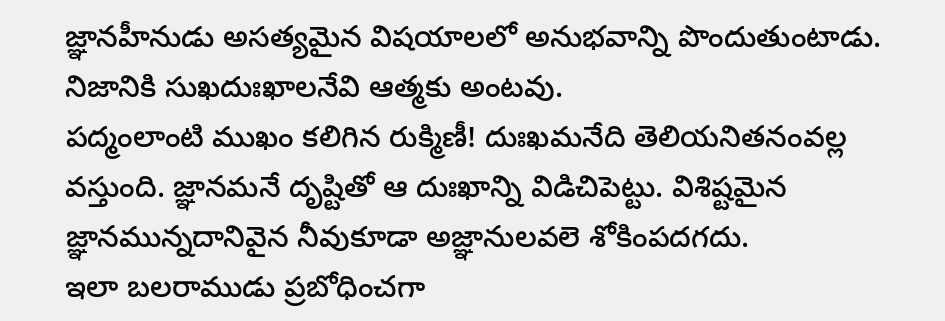జ్ఞానహీనుడు అసత్యమైన విషయాలలో అనుభవాన్ని పొందుతుంటాడు. నిజానికి సుఖదుఃఖాలనేవి ఆత్మకు అంటవు.
పద్మంలాంటి ముఖం కలిగిన రుక్మిణీ! దుఃఖమనేది తెలియనితనంవల్ల వస్తుంది. జ్ఞానమనే దృష్టితో ఆ దుఃఖాన్ని విడిచిపెట్టు. విశిష్టమైన జ్ఞానమున్నదానివైన నీవుకూడా అజ్ఞానులవలె శోకింపదగదు.
ఇలా బలరాముడు ప్రబోధించగా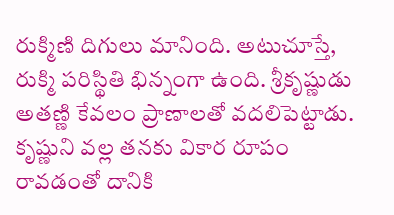రుక్మిణి దిగులు మానింది. అటుచూస్తే, రుక్మి పరిస్థితి భిన్నంగా ఉంది. శ్రీకృష్ణుడు అతణ్ణి కేవలం ప్రాణాలతో వదలిపెట్టాడు. కృష్ణుని వల్ల తనకు వికార రూపం రావడంతో దానికి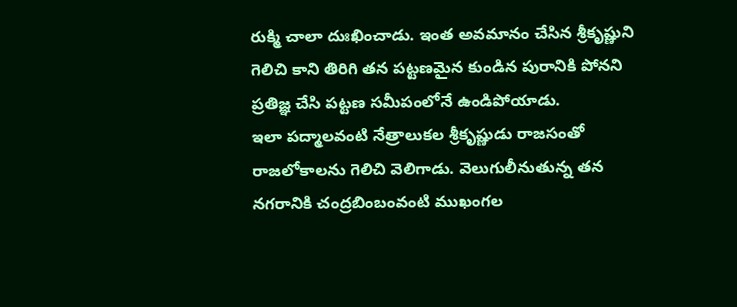రుక్మి చాలా దుఃఖించాడు. ఇంత అవమానం చేసిన శ్రీకృష్ణుని గెలిచి కాని తిరిగి తన పట్టణమైన కుండిన పురానికి పోనని ప్రతిజ్ఞ చేసి పట్టణ సమీపంలోనే ఉండిపోయాడు.
ఇలా పద్మాలవంటి నేత్రాలుకల శ్రీకృష్ణుడు రాజసంతో రాజలోకాలను గెలిచి వెలిగాడు. వెలుగులీనుతున్న తన నగరానికి చంద్రబింబంవంటి ముఖంగల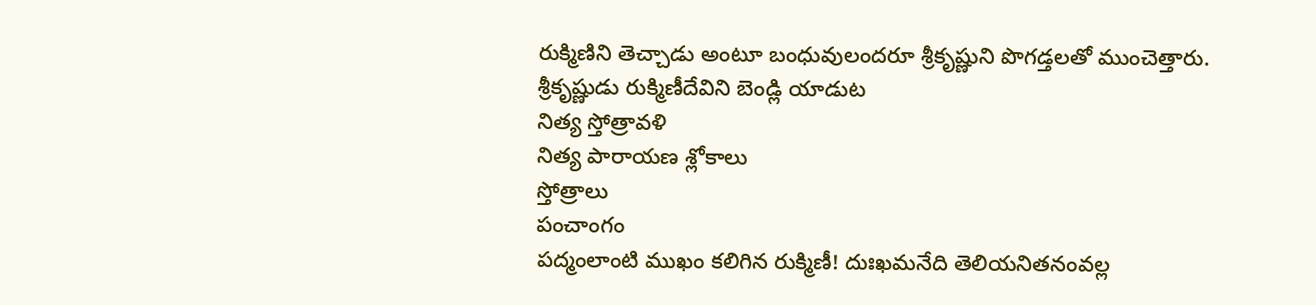రుక్మిణిని తెచ్చాడు అంటూ బంధువులందరూ శ్రీకృష్ణుని పొగడ్తలతో ముంచెత్తారు.
శ్రీకృష్ణుడు రుక్మిణీదేవిని బెండ్లి యాడుట
నిత్య స్తోత్రావళి
నిత్య పారాయణ శ్లోకాలు
స్తోత్రాలు
పంచాంగం
పద్మంలాంటి ముఖం కలిగిన రుక్మిణీ! దుఃఖమనేది తెలియనితనంవల్ల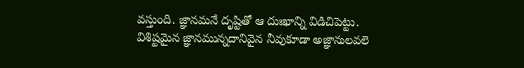వస్తుంది. జ్ఞానమనే దృష్టితో ఆ దుఃఖాన్ని విడిచిపెట్టు. విశిష్టమైన జ్ఞానమున్నదానివైన నీవుకూడా అజ్ఞానులవలె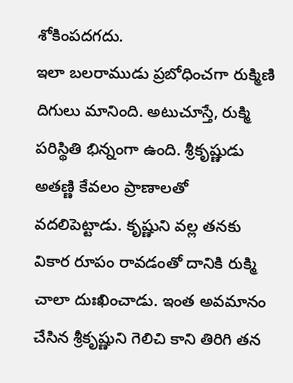శోకింపదగదు.
ఇలా బలరాముడు ప్రబోధించగా రుక్మిణి దిగులు మానింది. అటుచూస్తే, రుక్మి పరిస్థితి భిన్నంగా ఉంది. శ్రీకృష్ణుడు అతణ్ణి కేవలం ప్రాణాలతో వదలిపెట్టాడు. కృష్ణుని వల్ల తనకు వికార రూపం రావడంతో దానికి రుక్మి చాలా దుఃఖించాడు. ఇంత అవమానం చేసిన శ్రీకృష్ణుని గెలిచి కాని తిరిగి తన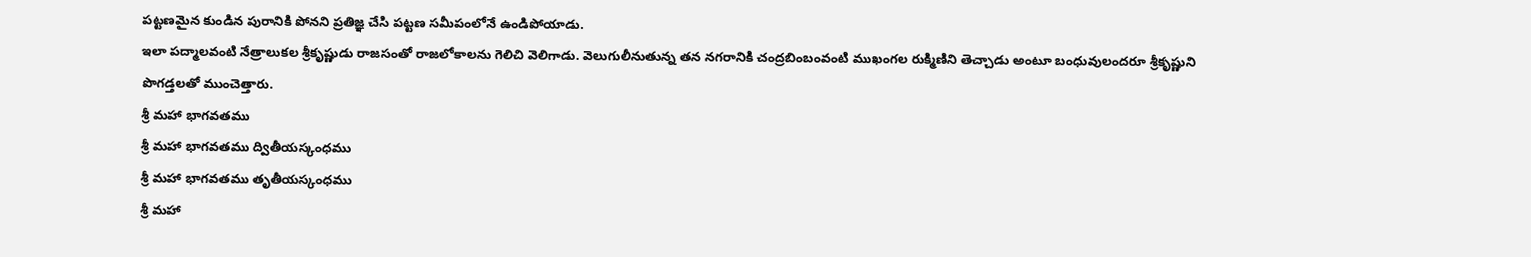పట్టణమైన కుండిన పురానికి పోనని ప్రతిజ్ఞ చేసి పట్టణ సమీపంలోనే ఉండిపోయాడు.
ఇలా పద్మాలవంటి నేత్రాలుకల శ్రీకృష్ణుడు రాజసంతో రాజలోకాలను గెలిచి వెలిగాడు. వెలుగులీనుతున్న తన నగరానికి చంద్రబింబంవంటి ముఖంగల రుక్మిణిని తెచ్చాడు అంటూ బంధువులందరూ శ్రీకృష్ణుని పొగడ్తలతో ముంచెత్తారు.
శ్రీ మహా భాగవతము
శ్రీ మహా భాగవతము ద్వితీయస్కంధము
శ్రీ మహా భాగవతము తృతీయస్కంధము
శ్రీ మహా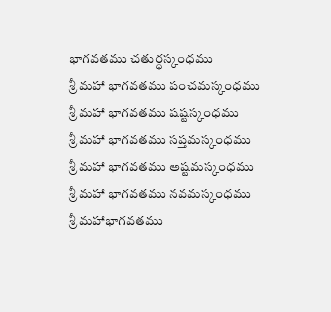భాగవతము చతుర్ధస్కంధము
శ్రీ మహా భాగవతము పంచమస్కంధము
శ్రీ మహా భాగవతము షష్టస్కంధము
శ్రీ మహా భాగవతము సప్తమస్కంధము
శ్రీ మహా భాగవతము అష్టమస్కంధము
శ్రీ మహా భాగవతము నవమస్కంధము
శ్రీ మహాభాగవతము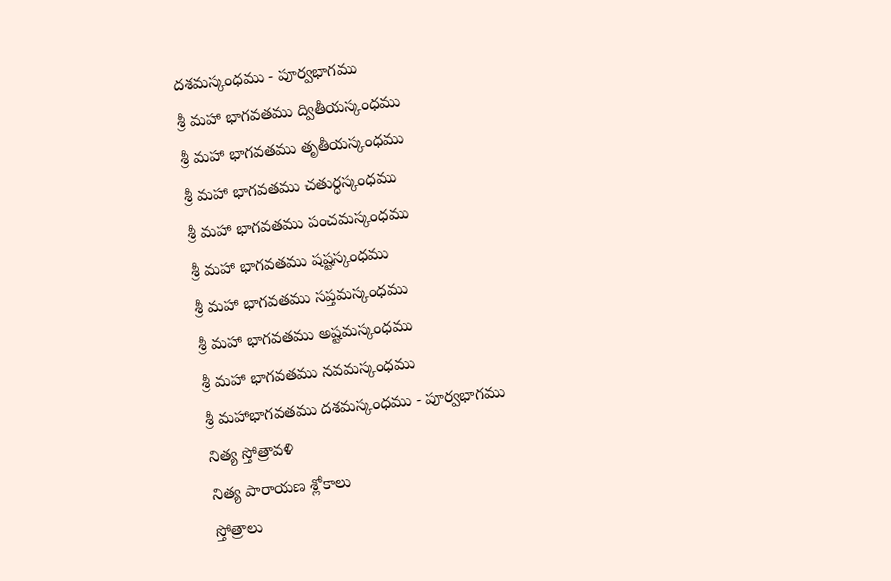దశమస్కంధము - పూర్వభాగము
శ్రీ మహా భాగవతము ద్వితీయస్కంధము
శ్రీ మహా భాగవతము తృతీయస్కంధము
శ్రీ మహా భాగవతము చతుర్ధస్కంధము
శ్రీ మహా భాగవతము పంచమస్కంధము
శ్రీ మహా భాగవతము షష్టస్కంధము
శ్రీ మహా భాగవతము సప్తమస్కంధము
శ్రీ మహా భాగవతము అష్టమస్కంధము
శ్రీ మహా భాగవతము నవమస్కంధము
శ్రీ మహాభాగవతము దశమస్కంధము - పూర్వభాగము
నిత్య స్తోత్రావళి
నిత్య పారాయణ శ్లోకాలు
స్తోత్రాలు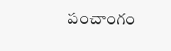పంచాంగం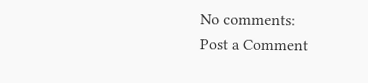No comments:
Post a Comment